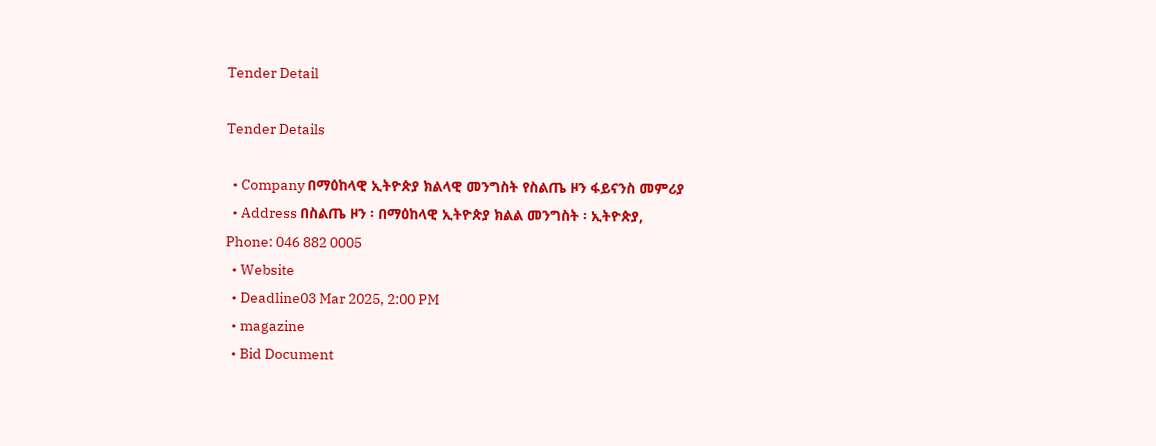Tender Detail

Tender Details

  • Company በማዕከላዊ ኢትዮጵያ ክልላዊ መንግስት የስልጤ ዞን ፋይናንስ መምሪያ
  • Address በስልጤ ዞን ፡ በማዕከላዊ ኢትዮጵያ ክልል መንግስት ፡ ኢትዮጵያ, Phone: 046 882 0005
  • Website
  • Deadline03 Mar 2025, 2:00 PM
  • magazine
  • Bid Document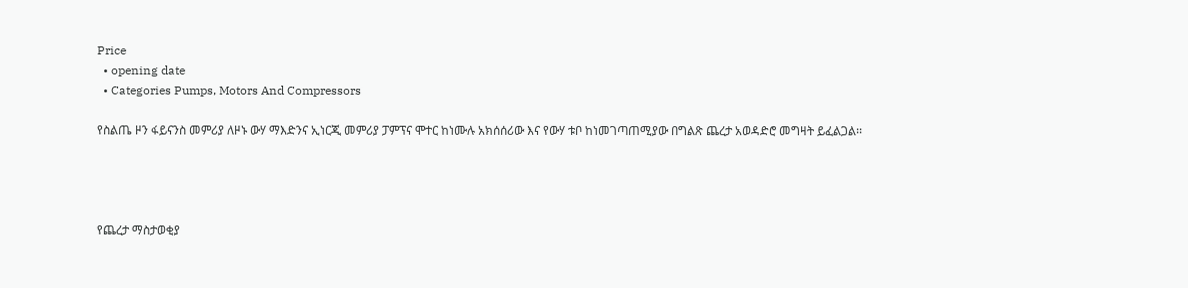Price
  • opening date
  • Categories Pumps, Motors And Compressors

የስልጤ ዞን ፋይናንስ መምሪያ ለዞኑ ውሃ ማእድንና ኢነርጂ መምሪያ ፓምፕና ሞተር ከነሙሉ አክሰሰሪው እና የውሃ ቱቦ ከነመገጣጠሚያው በግልጽ ጨረታ አወዳድሮ መግዛት ይፈልጋል፡፡




የጨረታ ማስታወቂያ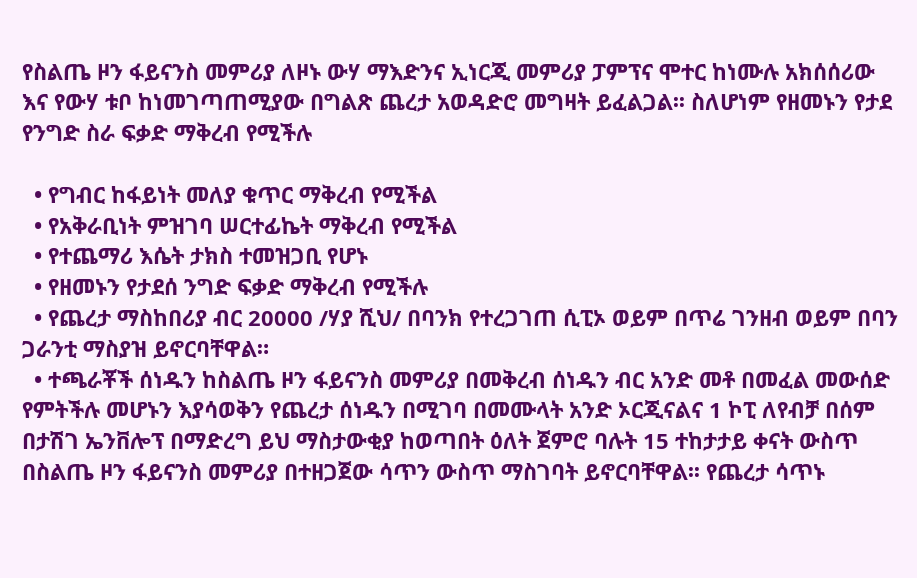የስልጤ ዞን ፋይናንስ መምሪያ ለዞኑ ውሃ ማእድንና ኢነርጂ መምሪያ ፓምፕና ሞተር ከነሙሉ አክሰሰሪው እና የውሃ ቱቦ ከነመገጣጠሚያው በግልጽ ጨረታ አወዳድሮ መግዛት ይፈልጋል፡፡ ስለሆነም የዘመኑን የታደ የንግድ ስራ ፍቃድ ማቅረብ የሚችሉ

  • የግብር ከፋይነት መለያ ቁጥር ማቅረብ የሚችል
  • የአቅራቢነት ምዝገባ ሠርተፊኬት ማቅረብ የሚችል
  • የተጨማሪ እሴት ታክስ ተመዝጋቢ የሆኑ
  • የዘመኑን የታደሰ ንግድ ፍቃድ ማቅረብ የሚችሉ
  • የጨረታ ማስከበሪያ ብር 20000 /ሃያ ሺህ/ በባንክ የተረጋገጠ ሲፒኦ ወይም በጥሬ ገንዘብ ወይም በባን ጋራንቲ ማስያዝ ይኖርባቸዋል።
  • ተጫራቾች ሰነዱን ከስልጤ ዞን ፋይናንስ መምሪያ በመቅረብ ሰነዱን ብር አንድ መቶ በመፈል መውሰድ የምትችሉ መሆኑን እያሳወቅን የጨረታ ሰነዱን በሚገባ በመሙላት አንድ ኦርጂናልና 1 ኮፒ ለየብቻ በሰም በታሽገ ኤንቨሎፕ በማድረግ ይህ ማስታውቂያ ከወጣበት ዕለት ጀምሮ ባሉት 15 ተከታታይ ቀናት ውስጥ በስልጤ ዞን ፋይናንስ መምሪያ በተዘጋጀው ሳጥን ውስጥ ማስገባት ይኖርባቸዋል፡፡ የጨረታ ሳጥኑ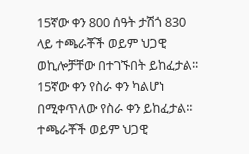15ኛው ቀን 800 ሰዓት ታሽጎ 830 ላይ ተጫራቾች ወይም ህጋዊ ወኪሎቻቸው በተገኙበት ይከፈታል፡፡ 15ኛው ቀን የስራ ቀን ካልሆነ በሚቀጥለው የስራ ቀን ይከፈታል፡፡ ተጫራቾች ወይም ህጋዊ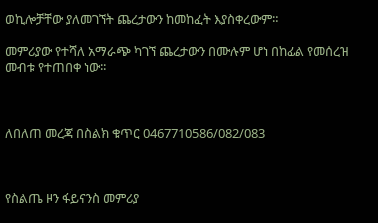ወኪሎቻቸው ያለመገኘት ጨረታውን ከመከፈት እያስቀረውም።

መምሪያው የተሻለ አማራጭ ካገኘ ጨረታውን በሙሉም ሆነ በከፊል የመሰረዝ መብቱ የተጠበቀ ነው፡፡



ለበለጠ መረጃ በስልክ ቁጥር 0467710586/082/083



የስልጤ ዞን ፋይናንስ መምሪያ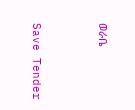ወራቤ



Save Tender